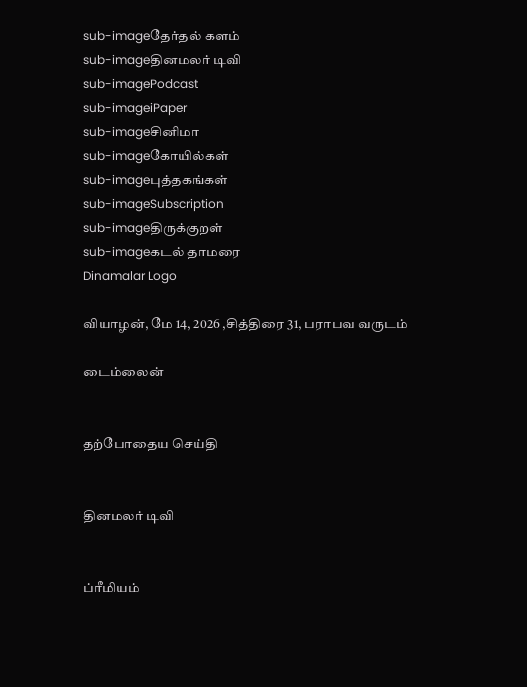sub-imageதேர்தல் களம்
sub-imageதினமலர் டிவி
sub-imagePodcast
sub-imageiPaper
sub-imageசினிமா
sub-imageகோயில்கள்
sub-imageபுத்தகங்கள்
sub-imageSubscription
sub-imageதிருக்குறள்
sub-imageகடல் தாமரை
Dinamalar Logo

வியாழன், மே 14, 2026 ,சித்திரை 31, பராபவ வருடம்

டைம்லைன்


தற்போதைய செய்தி


தினமலர் டிவி


ப்ரீமியம்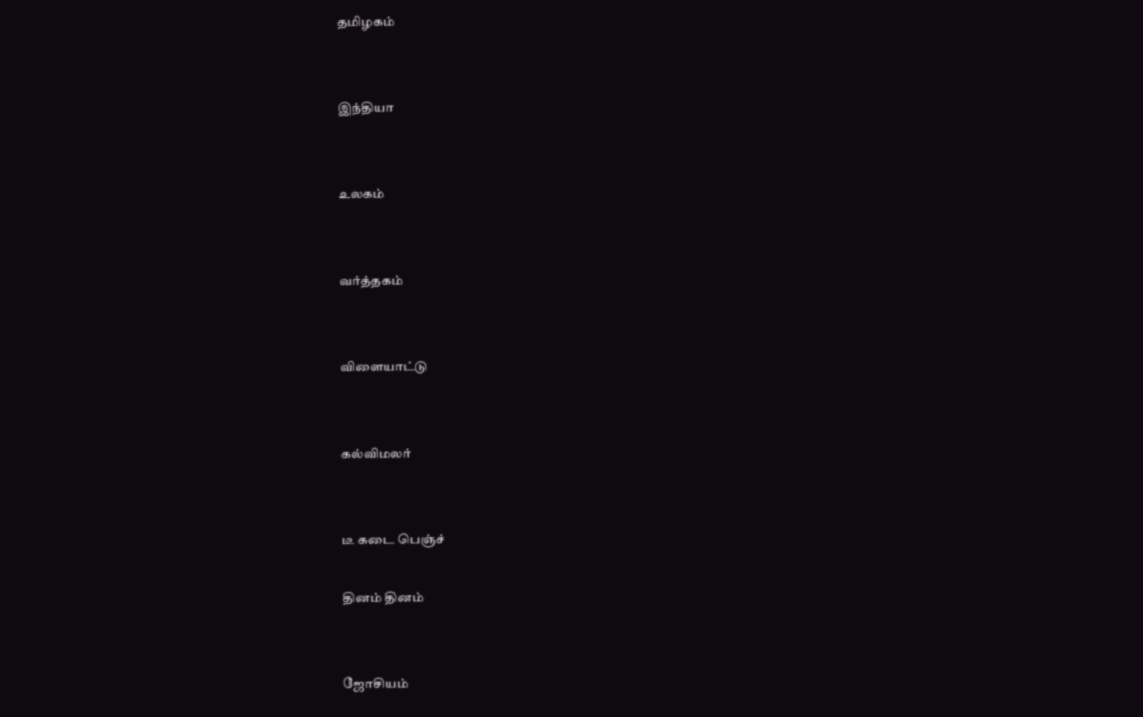தமிழகம்


இந்தியா


உலகம்


வர்த்தகம்


விளையாட்டு


கல்விமலர்


டீ கடை பெஞ்ச்

தினம் தினம்


ஜோசியம்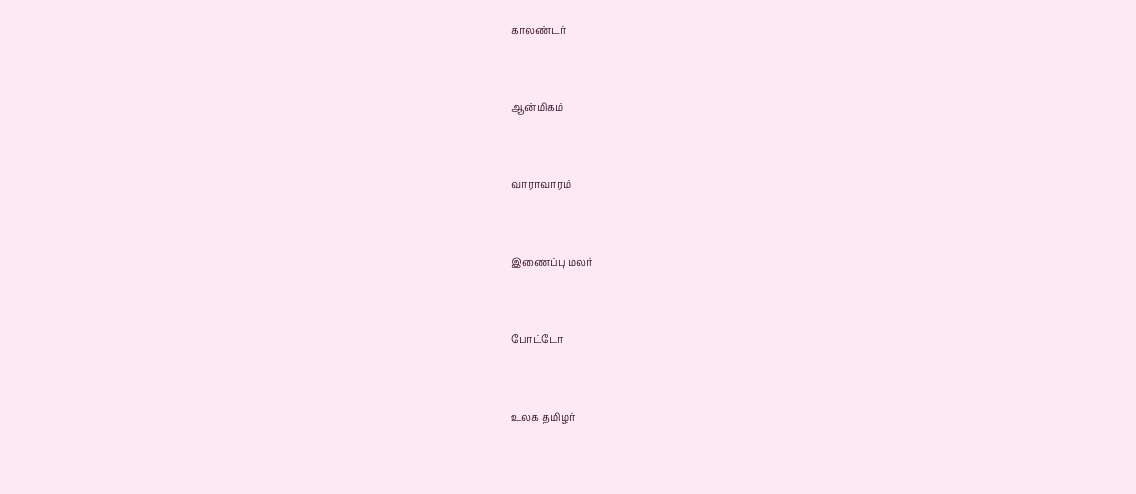காலண்டர்


ஆன்மிகம்


வாராவாரம்


இணைப்பு மலர்


போட்டோ


உலக தமிழர்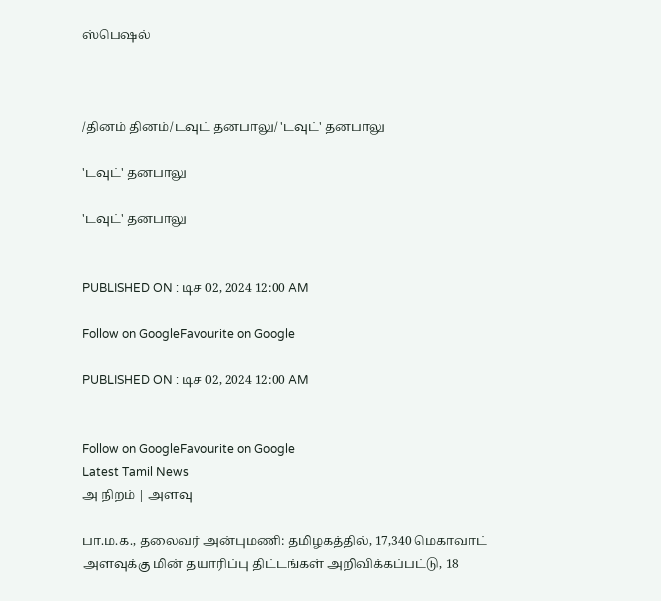ஸ்பெஷல்



/தினம் தினம்/டவுட் தனபாலு/ 'டவுட்' தனபாலு

'டவுட்' தனபாலு

'டவுட்' தனபாலு


PUBLISHED ON : டிச 02, 2024 12:00 AM

Follow on GoogleFavourite on Google

PUBLISHED ON : டிச 02, 2024 12:00 AM


Follow on GoogleFavourite on Google
Latest Tamil News
அ நிறம் | அளவு

பா.ம.க., தலைவர் அன்புமணி: தமிழகத்தில், 17,340 மெகாவாட் அளவுக்கு மின் தயாரிப்பு திட்டங்கள் அறிவிக்கப்பட்டு, 18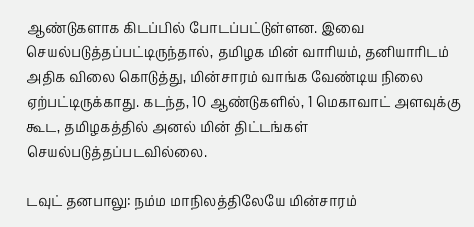ஆண்டுகளாக கிடப்பில் போடப்பட்டுள்ளன. இவை செயல்படுத்தப்பட்டிருந்தால், தமிழக மின் வாரியம், தனியாரிடம் அதிக விலை கொடுத்து, மின்சாரம் வாங்க வேண்டிய நிலை ஏற்பட்டிருக்காது. கடந்த, 10 ஆண்டுகளில், 1 மெகாவாட் அளவுக்கு கூட, தமிழகத்தில் அனல் மின் திட்டங்கள் செயல்படுத்தப்படவில்லை.

டவுட் தனபாலு: நம்ம மாநிலத்திலேயே மின்சாரம்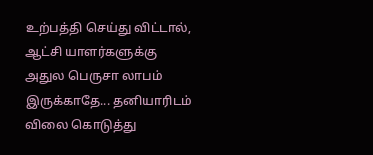உற்பத்தி செய்து விட்டால், ஆட்சி யாளர்களுக்கு அதுல பெருசா லாபம் இருக்காதே... தனியாரிடம் விலை கொடுத்து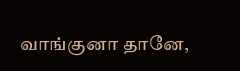வாங்குனா தானே,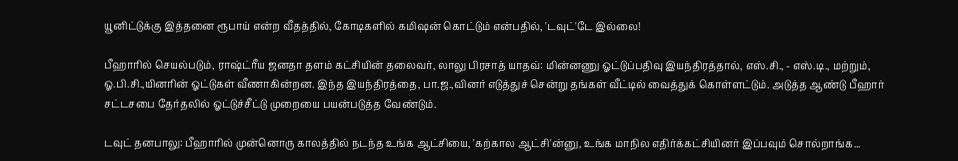யூனிட்டுக்கு இத்தனை ரூபாய் என்ற வீதத்தில், கோடிகளில் கமிஷன் கொட்டும் என்பதில், 'டவுட்'டே இல்லை!

பீஹாரில் செயல்படும், ராஷ்ட்ரீய ஜனதா தளம் கட்சியின் தலைவர், லாலு பிரசாத் யாதவ்: மின்னணு ஓட்டுப்பதிவு இயந்திரத்தால், எஸ்.சி., - எஸ்.டி., மற்றும், ஓ.பி.சி.,யினரின் ஓட்டுகள் வீணாகின்றன. இந்த இயந்திரத்தை, பா.ஜ.,வினர் எடுத்துச் சென்று தங்கள் வீட்டில் வைத்துக் கொள்ளட்டும். அடுத்த ஆண்டு பீஹார் சட்டசபை தேர்தலில் ஓட்டுச்சீட்டு முறையை பயன்படுத்த வேண்டும்.

டவுட் தனபாலு: பீஹாரில் முன்னொரு காலத்தில் நடந்த உங்க ஆட்சியை, 'கற்கால ஆட்சி'ன்னு, உங்க மாநில எதிர்க்கட்சியினர் இப்பவும் சொல்றாங்க...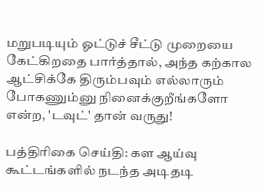மறுபடியும் ஓட்டுச் சீட்டு முறையை கேட்கிறதை பார்த்தால், அந்த கற்கால ஆட்சிக்கே திரும்பவும் எல்லாரும் போகணும்னு நினைக்குறீங்களோ என்ற, 'டவுட்' தான் வருது!

பத்திரிகை செய்தி: கள ஆய்வு கூட்டங்களில் நடந்த அடிதடி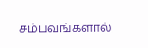சம்பவங்களால்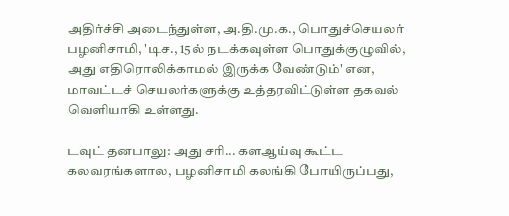அதிர்ச்சி அடைந்துள்ள, அ.தி.மு.க., பொதுச்செயலர் பழனிசாமி, 'டிச., 15ல் நடக்கவுள்ள பொதுக்குழுவில், அது எதிரொலிக்காமல் இருக்க வேண்டும்' என, மாவட்டச் செயலர்களுக்கு உத்தரவிட்டுள்ள தகவல் வெளியாகி உள்ளது.

டவுட் தனபாலு: அது சரி... களஆய்வு கூட்ட கலவரங்களால, பழனிசாமி கலங்கி போயிருப்பது,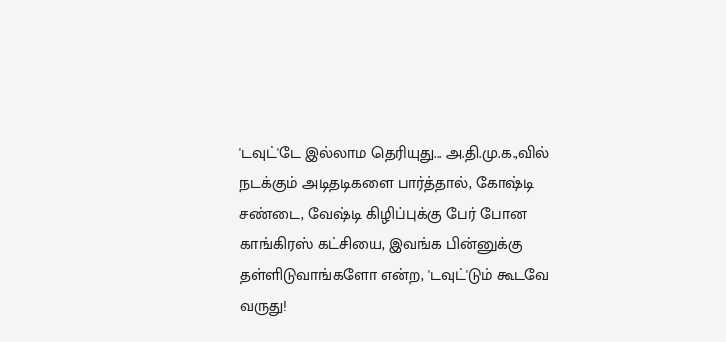'டவுட்'டே இல்லாம தெரியுது... அ.தி.மு.க.,வில் நடக்கும் அடிதடிகளை பார்த்தால், கோஷ்டி சண்டை, வேஷ்டி கிழிப்புக்கு பேர் போன காங்கிரஸ் கட்சியை, இவங்க பின்னுக்கு தள்ளிடுவாங்களோ என்ற, 'டவுட்'டும் கூடவே வருது!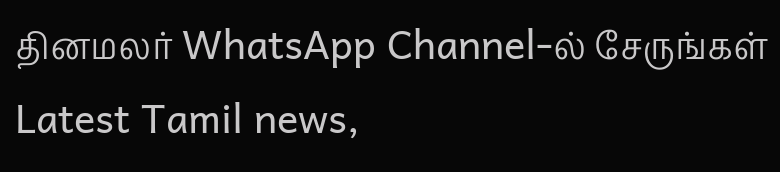தினமலர் WhatsApp Channel-ல் சேருங்கள்
Latest Tamil news,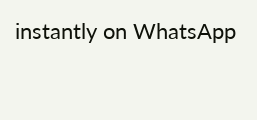instantly on WhatsApp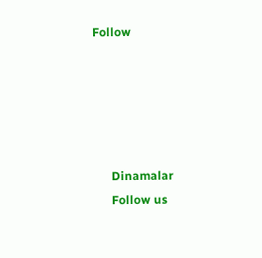Follow





      Dinamalar
      Follow us